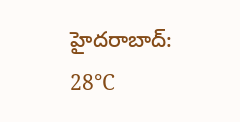హైదరాబాద్: 28°C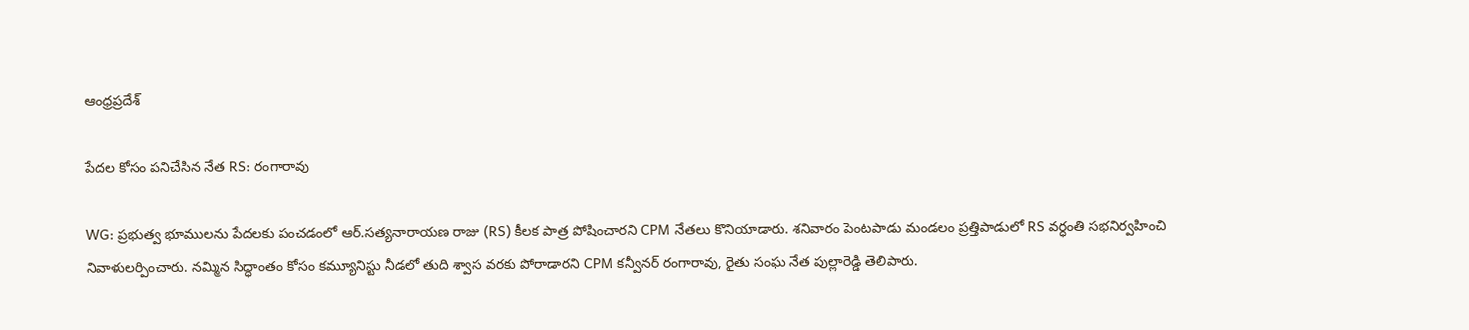ఆంధ్రప్రదేశ్

పేదల కోసం పనిచేసిన నేత RS: రంగారావు

WG: ప్రభుత్వ భూములను పేదలకు పంచడంలో ఆర్.సత్యనారాయణ రాజు (RS) కీలక పాత్ర పోషించారని CPM నేతలు కొనియాడారు. శనివారం పెంటపాడు మండలం ప్రత్తిపాడులో RS వర్ధంతి సభనిర్వహించి నివాళులర్పించారు. నమ్మిన సిద్ధాంతం కోసం కమ్యూనిస్టు నీడలో తుది శ్వాస వరకు పోరాడారని CPM కన్వీనర్ రంగారావు, రైతు సంఘ నేత పుల్లారెడ్డి తెలిపారు.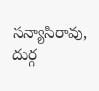సన్యాసిరావు, దుర్గ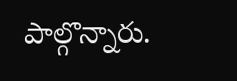పాల్గొన్నారు.